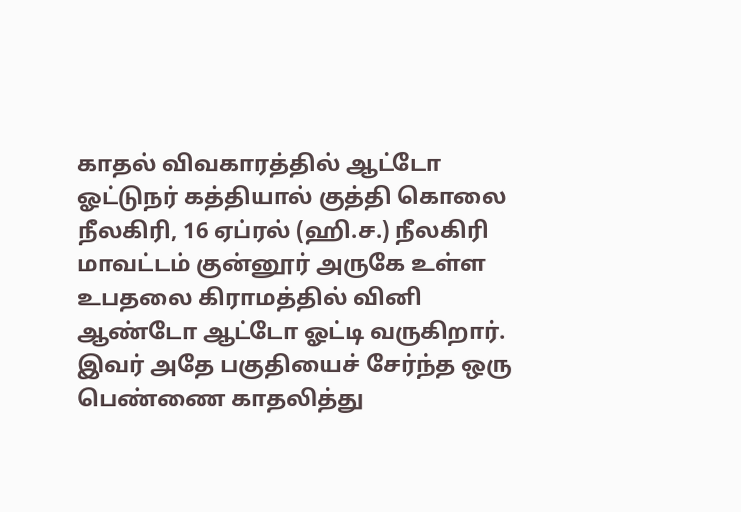காதல் விவகாரத்தில் ஆட்டோ ஓட்டுநர் கத்தியால் குத்தி கொலை
நீலகிரி, 16 ஏப்ரல் (ஹி.ச.) நீலகிரி மாவட்டம் குன்னூர் அருகே உள்ள உபதலை கிராமத்தில் வினி ஆண்டோ ஆட்டோ ஓட்டி வருகிறார். இவர் அதே பகுதியைச் சேர்ந்த ஒரு பெண்ணை காதலித்து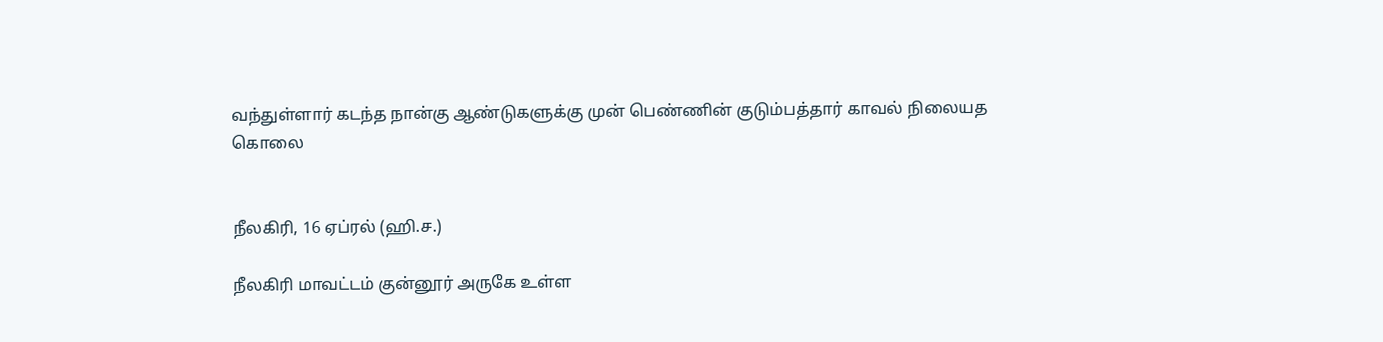வந்துள்ளார் கடந்த நான்கு ஆண்டுகளுக்கு முன் பெண்ணின் குடும்பத்தார் காவல் நிலையத
கொலை


நீலகிரி, 16 ஏப்ரல் (ஹி.ச.)

நீலகிரி மாவட்டம் குன்னூர் அருகே உள்ள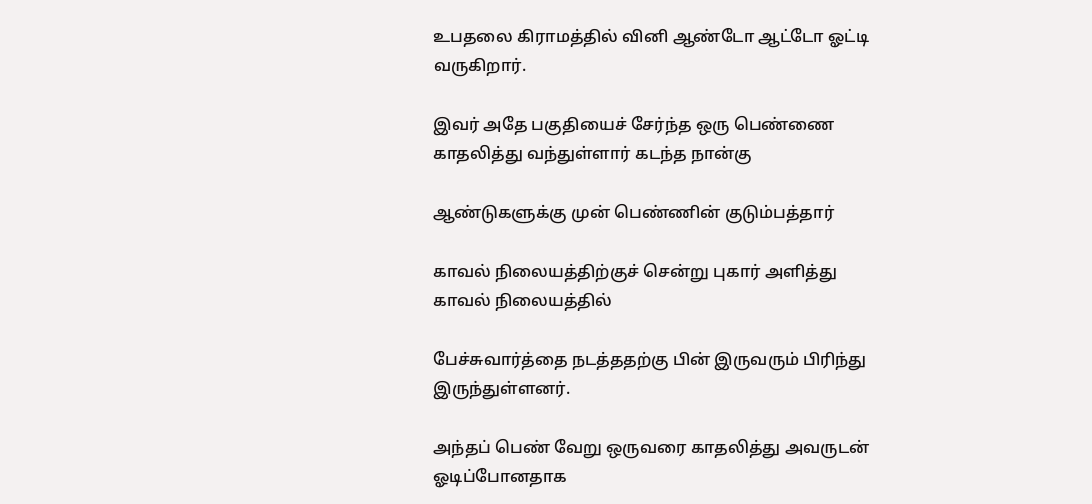உபதலை கிராமத்தில் வினி ஆண்டோ ஆட்டோ ஓட்டி வருகிறார்.

இவர் அதே பகுதியைச் சேர்ந்த ஒரு பெண்ணை காதலித்து வந்துள்ளார் கடந்த நான்கு

ஆண்டுகளுக்கு முன் பெண்ணின் குடும்பத்தார்

காவல் நிலையத்திற்குச் சென்று புகார் அளித்து காவல் நிலையத்தில்

பேச்சுவார்த்தை நடத்ததற்கு பின் இருவரும் பிரிந்து இருந்துள்ளனர்.

அந்தப் பெண் வேறு ஒருவரை காதலித்து அவருடன் ஓடிப்போனதாக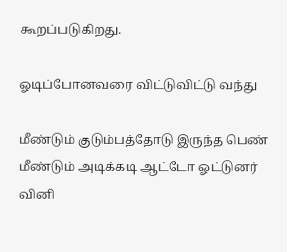கூறப்படுகிறது.

ஓடிப்போனவரை விட்டுவிட்டு வந்து

மீண்டும் குடும்பத்தோடு இருந்த பெண் மீண்டும் அடிக்கடி ஆட்டோ ஓட்டுனர் வினி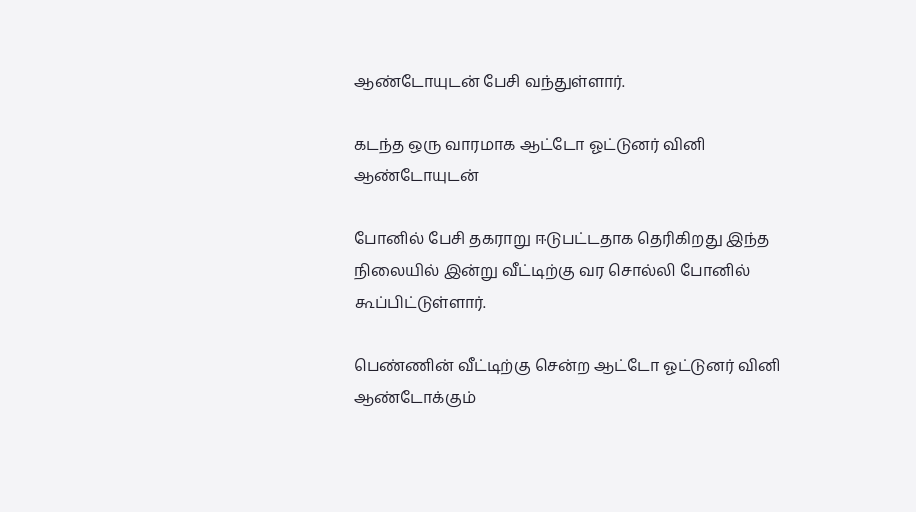ஆண்டோயுடன் பேசி வந்துள்ளார்.

கடந்த ஒரு வாரமாக ஆட்டோ ஓட்டுனர் வினி ஆண்டோயுடன்

போனில் பேசி தகராறு ஈடுபட்டதாக தெரிகிறது இந்த நிலையில் இன்று வீட்டிற்கு வர சொல்லி போனில் கூப்பிட்டுள்ளார்.

பெண்ணின் வீட்டிற்கு சென்ற ஆட்டோ ஓட்டுனர் வினி ஆண்டோக்கும்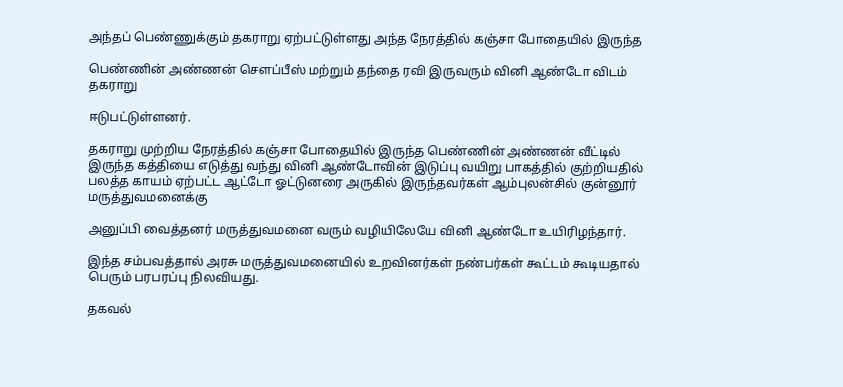அந்தப் பெண்ணுக்கும் தகராறு ஏற்பட்டுள்ளது அந்த நேரத்தில் கஞ்சா போதையில் இருந்த

பெண்ணின் அண்ணன் சௌப்பீஸ் மற்றும் தந்தை ரவி இருவரும் வினி ஆண்டோ விடம் தகராறு

ஈடுபட்டுள்ளனர்.

தகராறு முற்றிய நேரத்தில் கஞ்சா போதையில் இருந்த பெண்ணின் அண்ணன் வீட்டில் இருந்த கத்தியை எடுத்து வந்து வினி ஆண்டோவின் இடுப்பு வயிறு பாகத்தில் குற்றியதில் பலத்த காயம் ஏற்பட்ட ஆட்டோ ஓட்டுனரை அருகில் இருந்தவர்கள் ஆம்புலன்சில் குன்னூர் மருத்துவமனைக்கு

அனுப்பி வைத்தனர் மருத்துவமனை வரும் வழியிலேயே வினி ஆண்டோ உயிரிழந்தார்.

இந்த சம்பவத்தால் அரசு மருத்துவமனையில் உறவினர்கள் நண்பர்கள் கூட்டம் கூடியதால் பெரும் பரபரப்பு நிலவியது.

தகவல்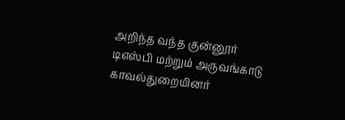அறிந்த வந்த குன்னூர் டிஎஸ்பி மற்றும் அருவங்காடு காவல்துறையினர்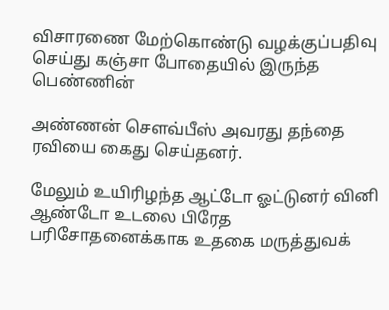விசாரணை மேற்கொண்டு வழக்குப்பதிவு செய்து கஞ்சா போதையில் இருந்த பெண்ணின்

அண்ணன் சௌவ்பீஸ் அவரது தந்தை ரவியை கைது செய்தனர்.

மேலும் உயிரிழந்த ஆட்டோ ஓட்டுனர் வினி ஆண்டோ உடலை பிரேத பரிசோதனைக்காக உதகை மருத்துவக்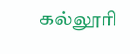கல்லூரி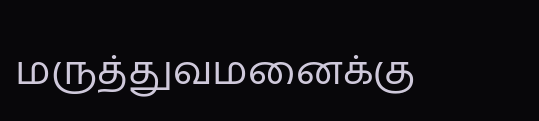மருத்துவமனைக்கு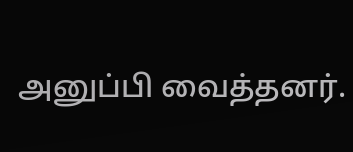அனுப்பி வைத்தனர்.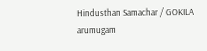Hindusthan Samachar / GOKILA arumugam